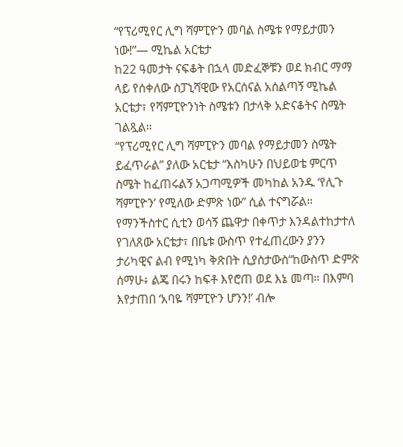“የፕሪሚየር ሊግ ሻምፒዮን መባል ስሜቱ የማይታመን ነው!”— ሚኬል አርቴታ
ከ22 ዓመታት ናፍቆት በኋላ መድፈኞቹን ወደ ክብር ማማ ላይ የሰቀለው ስፓኒሻዊው የአርሰናል አሰልጣኝ ሚኬል አርቴታ፣ የሻምፒዮንነት ስሜቱን በታላቅ አድናቆትና ስሜት ገልጿል።
“የፕሪሚየር ሊግ ሻምፒዮን መባል የማይታመን ስሜት ይፈጥራል” ያለው አርቴታ “እስካሁን በህይወቴ ምርጥ ስሜት ከፈጠሩልኝ አጋጣሚዎች መካከል አንዱ ‘የሊጉ ሻምፒዮን’ የሚለው ድምጽ ነው” ሲል ተናግሯል።
የማንችስተር ሲቲን ወሳኝ ጨዋታ በቀጥታ እንዳልተከታተለ የገለጸው አርቴታ፣ በቤቱ ውስጥ የተፈጠረውን ያንን ታሪካዊና ልብ የሚነካ ቅጽበት ሲያስታውስ“ከውስጥ ድምጽ ሰማሁ፥ ልጄ በሩን ከፍቶ እየሮጠ ወደ እኔ መጣ። በእምባ እየታጠበ ‘አባዬ ሻምፒዮን ሆንን!’ ብሎ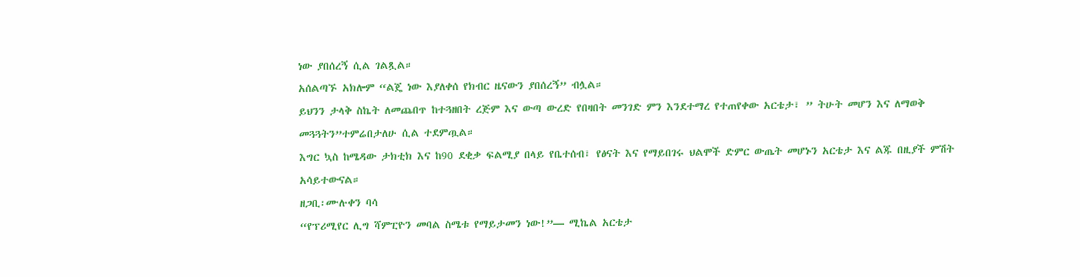ነው ያበሰረኝ ሲል ገልጿል።
አሰልጣኙ አክሎም “ልጄ ነው እያለቀሰ የክብር ዜናውን ያበሰረኝ” ብሏል።
ይህንን ታላቅ ስኬት ለመጨበጥ ከተጓዘበት ረጅም እና ውጣ ውረድ የበዛበት መንገድ ምን እንደተማረ የተጠየቀው አርቴታ፣ ” ትሁት መሆን እና ለማወቅ መጓጓትን”ተምሬበታለሁ ሲል ተደምጧል።
እግር ኳስ ከሜዳው ታክቲክ እና ከ90 ደቂቃ ፍልሚያ በላይ የቤተሰብ፣ የፅናት እና የማይበገሩ ህልሞች ድምር ውጤት መሆኑን አርቴታ እና ልጁ በዚያች ምሽት አሳይተውናል።
ዘጋቢ፡ሙሉቀን ባሳ
“የፕሪሚየር ሊግ ሻምፒዮን መባል ስሜቱ የማይታመን ነው!”— ሚኬል አርቴታ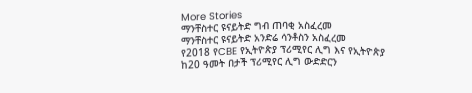More Stories
ማንቸስተር ዩናይትድ ግብ ጠባቂ አስፈረመ
ማንቸስተር ዩናይትድ አንድሬ ሳንቶስን አስፈረመ
የ2018 የCBE የኢትዮጵያ ፕሪሚየር ሊግ እና የኢትዮጵያ ከ20 ዓመት በታች ፕሪሚየር ሊግ ውድድርን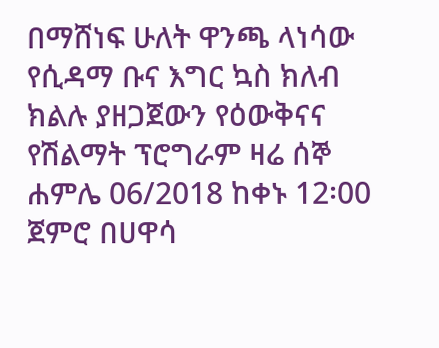በማሸነፍ ሁለት ዋንጫ ላነሳው የሲዳማ ቡና እግር ኳስ ክለብ ክልሉ ያዘጋጀውን የዕውቅናና የሽልማት ፕሮግራም ዛሬ ሰኞ ሐምሌ 06/2018 ከቀኑ 12፡00 ጀምሮ በሀዋሳ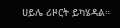ሀይሌ ሪዞርት ይካሄዳል።